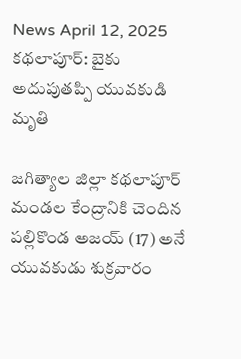News April 12, 2025
కథలాపూర్: బైకు అదుపుతప్పి యువకుడి మృతి

జగిత్యాల జిల్లా కథలాపూర్ మండల కేంద్రానికి చెందిన పల్లికొండ అజయ్ (17) అనే యువకుడు శుక్రవారం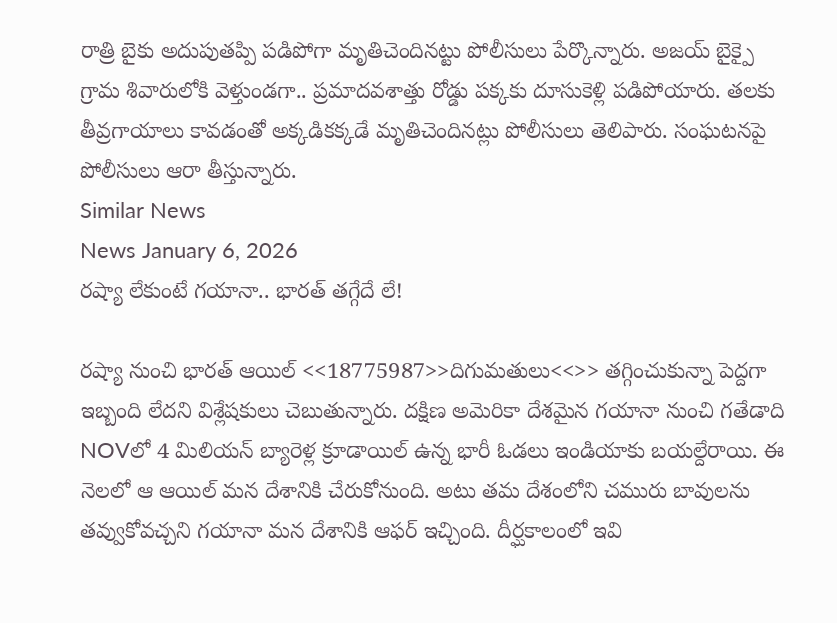రాత్రి బైకు అదుపుతప్పి పడిపోగా మృతిచెందినట్టు పోలీసులు పేర్కొన్నారు. అజయ్ బైక్పై గ్రామ శివారులోకి వెళ్తుండగా.. ప్రమాదవశాత్తు రోడ్డు పక్కకు దూసుకెళ్లి పడిపోయారు. తలకు తీవ్రగాయాలు కావడంతో అక్కడికక్కడే మృతిచెందినట్లు పోలీసులు తెలిపారు. సంఘటనపై పోలీసులు ఆరా తీస్తున్నారు.
Similar News
News January 6, 2026
రష్యా లేకుంటే గయానా.. భారత్ తగ్గేదే లే!

రష్యా నుంచి భారత్ ఆయిల్ <<18775987>>దిగుమతులు<<>> తగ్గించుకున్నా పెద్దగా ఇబ్బంది లేదని విశ్లేషకులు చెబుతున్నారు. దక్షిణ అమెరికా దేశమైన గయానా నుంచి గతేడాది NOVలో 4 మిలియన్ బ్యారెళ్ల క్రూడాయిల్ ఉన్న భారీ ఓడలు ఇండియాకు బయల్దేరాయి. ఈ నెలలో ఆ ఆయిల్ మన దేశానికి చేరుకోనుంది. అటు తమ దేశంలోని చమురు బావులను తవ్వుకోవచ్చని గయానా మన దేశానికి ఆఫర్ ఇచ్చింది. దీర్ఘకాలంలో ఇవి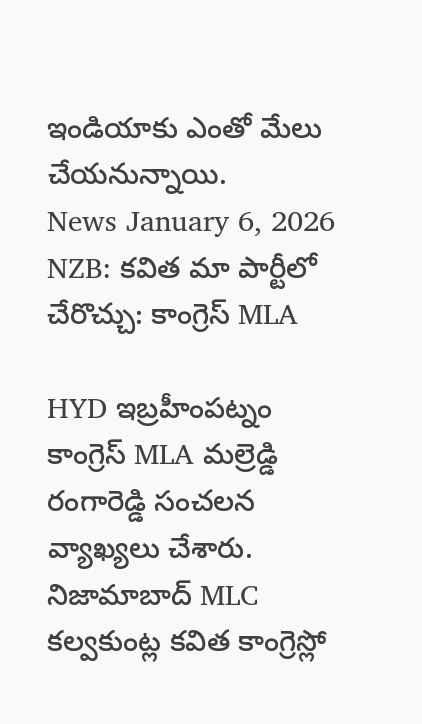ఇండియాకు ఎంతో మేలు చేయనున్నాయి.
News January 6, 2026
NZB: కవిత మా పార్టీలో చేరొచ్చు: కాంగ్రెస్ MLA

HYD ఇబ్రహీంపట్నం కాంగ్రెస్ MLA మల్రెడ్డి రంగారెడ్డి సంచలన వ్యాఖ్యలు చేశారు. నిజామాబాద్ MLC కల్వకుంట్ల కవిత కాంగ్రెస్లో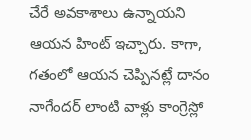చేరే అవకాశాలు ఉన్నాయని ఆయన హింట్ ఇచ్చారు. కాగా, గతంలో ఆయన చెప్పినట్లే దానం నాగేందర్ లాంటి వాళ్లు కాంగ్రెస్లో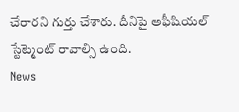చేరారని గుర్తు చేశారు. దీనిపై అఫీషియల్ స్టేట్మెంట్ రావాల్సి ఉంది.
News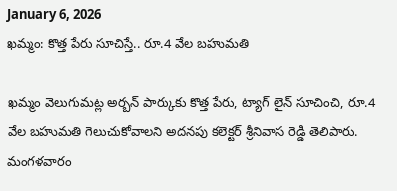January 6, 2026
ఖమ్మం: కొత్త పేరు సూచిస్తే.. రూ.4 వేల బహుమతి

ఖమ్మం వెలుగుమట్ల అర్బన్ పార్కుకు కొత్త పేరు, ట్యాగ్ లైన్ సూచించి, రూ.4 వేల బహుమతి గెలుచుకోవాలని అదనపు కలెక్టర్ శ్రీనివాస రెడ్డి తెలిపారు. మంగళవారం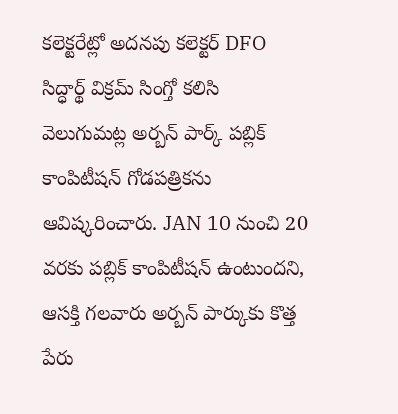కలెక్టరేట్లో అదనపు కలెక్టర్ DFO సిద్ధార్థ్ విక్రమ్ సింగ్తో కలిసి వెలుగుమట్ల అర్బన్ పార్క్ పబ్లిక్ కాంపిటీషన్ గోడపత్రికను ఆవిష్కరించారు. JAN 10 నుంచి 20 వరకు పబ్లిక్ కాంపిటీషన్ ఉంటుందని, ఆసక్తి గలవారు అర్బన్ పార్కుకు కొత్త పేరు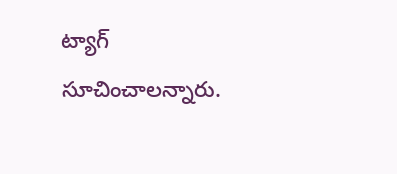ట్యాగ్ సూచించాలన్నారు.